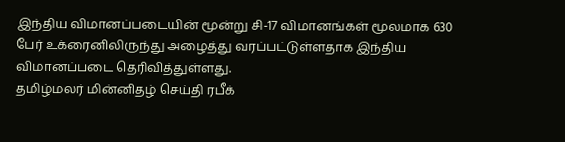இந்திய விமானப்படையின் மூன்று சி-17 விமானங்கள் மூலமாக 630 பேர் உக்ரைனிலிருந்து அழைத்து வரப்பட்டுள்ளதாக இந்திய விமானப்படை தெரிவித்துள்ளது.
தமிழ்மலர் மின்னிதழ் செய்தி ரபீக்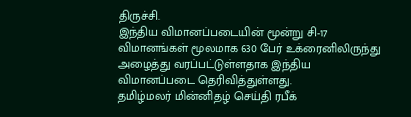திருச்சி.
இந்திய விமானப்படையின் மூன்று சி-17 விமானங்கள் மூலமாக 630 பேர் உக்ரைனிலிருந்து அழைத்து வரப்பட்டுள்ளதாக இந்திய விமானப்படை தெரிவித்துள்ளது.
தமிழ்மலர் மின்னிதழ் செய்தி ரபீக்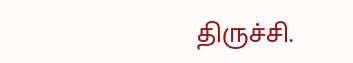திருச்சி.